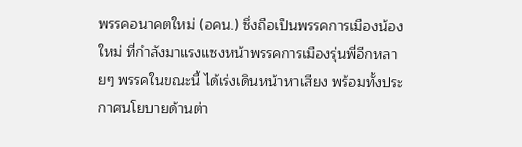พรรคอนาคตใหม่ (อคน.) ซึ่งถือเป็นพรรคการเมืองน้องใหม่ ที่กำลังมาแรงแซงหน้าพรรคการเมืองรุ่นพี่อีกหลายๆ พรรคในขณะนี้ ได้เร่งเดินหน้าหาเสียง พร้อมทั้งประกาศนโยบายด้านต่า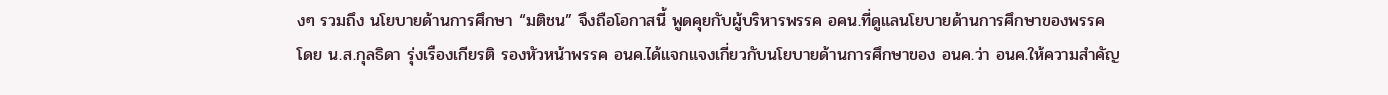งๆ รวมถึง นโยบายด้านการศึกษา “มติชน” จึงถือโอกาสนี้ พูดคุยกับผู้บริหารพรรค อคน.ที่ดูแลนโยบายด้านการศึกษาของพรรค
โดย น.ส.กุลธิดา รุ่งเรืองเกียรติ รองหัวหน้าพรรค อนค.ได้แจกแจงเกี่ยวกับนโยบายด้านการศึกษาของ อนค.ว่า อนค.ให้ความสำคัญ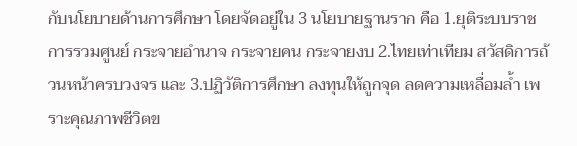กับนโยบายด้านการศึกษา โดยจัดอยู่ใน 3 นโยบายฐานราก คือ 1.ยุติระบบราชการรวมศูนย์ กระจายอำนาจ กระจายคน กระจายงบ 2.ไทยเท่าเทียม สวัสดิการถ้วนหน้าครบวงจร และ 3.ปฏิวัติการศึกษา ลงทุนให้ถูกจุด ลดความเหลื่อมล้ำ เพราะคุณภาพชีวิตข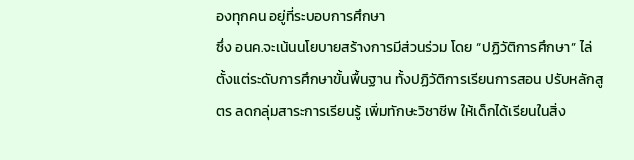องทุกคน อยู่ที่ระบอบการศึกษา
ซึ่ง อนค.จะเน้นนโยบายสร้างการมีส่วนร่วม โดย “ปฏิวัติการศึกษา” ไล่ตั้งแต่ระดับการศึกษาขั้นพื้นฐาน ทั้งปฏิวัติการเรียนการสอน ปรับหลักสูตร ลดกลุ่มสาระการเรียนรู้ เพิ่มทักษะวิชาชีพ ให้เด็กได้เรียนในสิ่ง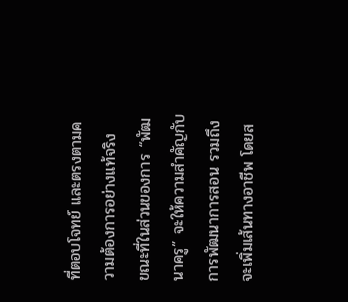ที่ตอบโจทย์ และตรงตามความต้องการอย่างแท้จริง
ขณะที่ในส่วนของการ “พัฒนาครู” จะให้ความสำคัญกับการพัฒนาการสอน รวมถึง จะเพิ่มเส้นทางอาชีพ โดยส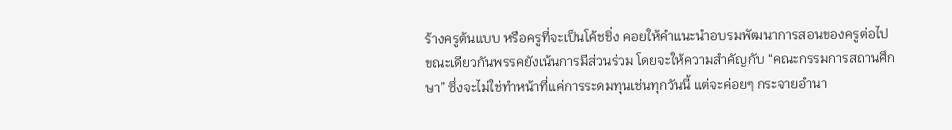ร้างครูต้นแบบ หรือครูที่จะเป็นโค้ชชิ่ง คอยให้คำแนะนำอบรมพัฒนาการสอนของครูต่อไป
ขณะเดียวกันพรรคยังเน้นการมีส่วนร่วม โดยจะให้ความสำคัญกับ “คณะกรรมการสถานศึกษา” ซึ่งจะไม่ใช่ทำหน้าที่แค่การระดมทุนเช่นทุกวันนี้ แต่จะค่อยๆ กระจายอำนา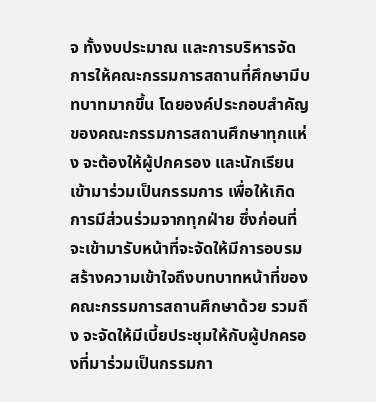จ ทั้งงบประมาณ และการบริหารจัดการให้คณะกรรมการสถานที่ศึกษามีบทบาทมากขึ้น โดยองค์ประกอบสำคัญของคณะกรรมการสถานศึกษาทุกแห่ง จะต้องให้ผู้ปกครอง และนักเรียน เข้ามาร่วมเป็นกรรมการ เพื่อให้เกิดการมีส่วนร่วมจากทุกฝ่าย ซึ่งก่อนที่จะเข้ามารับหน้าที่จะจัดให้มีการอบรม สร้างความเข้าใจถึงบทบาทหน้าที่ของคณะกรรมการสถานศึกษาด้วย รวมถึง จะจัดให้มีเบี้ยประชุมให้กับผู้ปกครองที่มาร่วมเป็นกรรมกา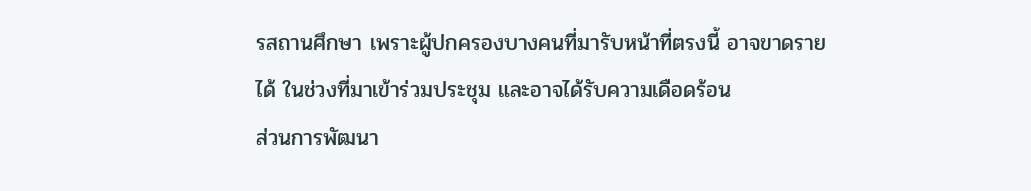รสถานศึกษา เพราะผู้ปกครองบางคนที่มารับหน้าที่ตรงนี้ อาจขาดรายได้ ในช่วงที่มาเข้าร่วมประชุม และอาจได้รับความเดือดร้อน
ส่วนการพัฒนา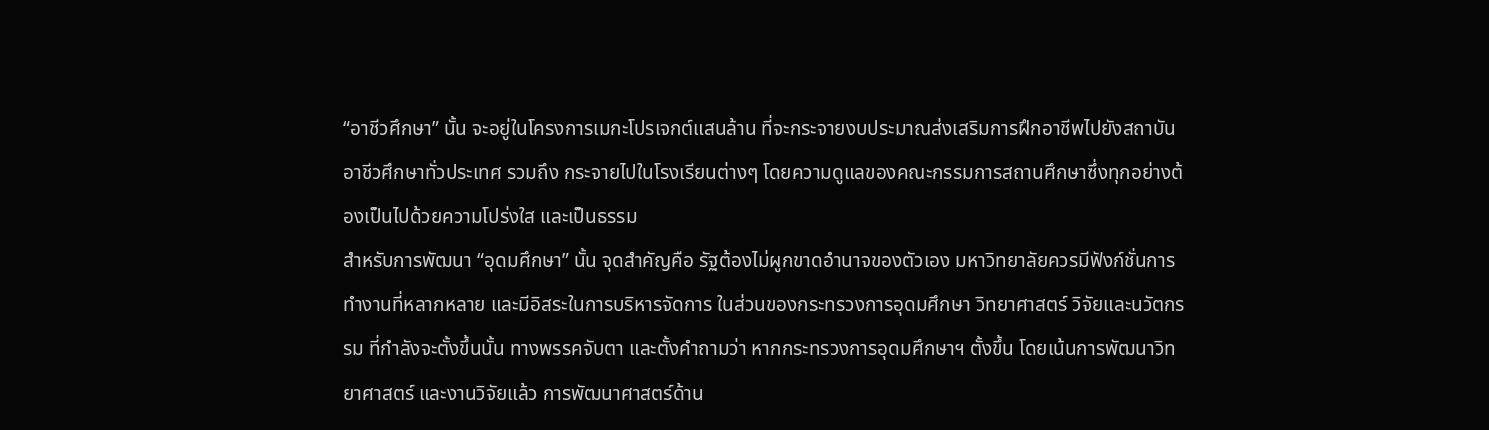“อาชีวศึกษา” นั้น จะอยู่ในโครงการเมกะโปรเจกต์แสนล้าน ที่จะกระจายงบประมาณส่งเสริมการฝึกอาชีพไปยังสถาบันอาชีวศึกษาทั่วประเทศ รวมถึง กระจายไปในโรงเรียนต่างๆ โดยความดูแลของคณะกรรมการสถานศึกษาซึ่งทุกอย่างต้องเป็นไปด้วยความโปร่งใส และเป็นธรรม
สำหรับการพัฒนา “อุดมศึกษา” นั้น จุดสำคัญคือ รัฐต้องไม่ผูกขาดอำนาจของตัวเอง มหาวิทยาลัยควรมีฟังก์ชั่นการทำงานที่หลากหลาย และมีอิสระในการบริหารจัดการ ในส่วนของกระทรวงการอุดมศึกษา วิทยาศาสตร์ วิจัยและนวัตกรรม ที่กำลังจะตั้งขึ้นนั้น ทางพรรคจับตา และตั้งคำถามว่า หากกระทรวงการอุดมศึกษาฯ ตั้งขึ้น โดยเน้นการพัฒนาวิทยาศาสตร์ และงานวิจัยแล้ว การพัฒนาศาสตร์ด้าน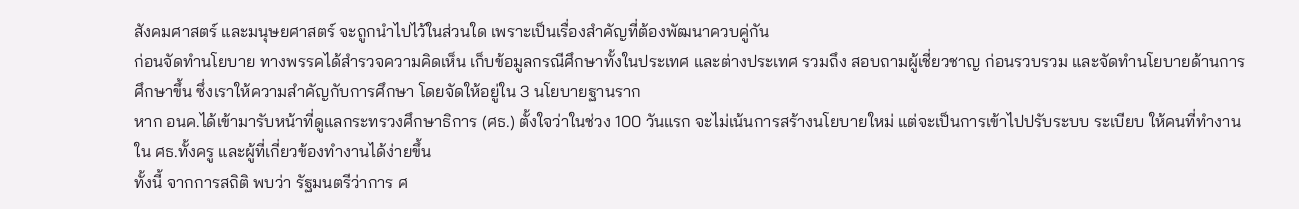สังคมศาสตร์ และมนุษยศาสตร์ จะถูกนำไปไว้ในส่วนใด เพราะเป็นเรื่องสำคัญที่ต้องพัฒนาควบคู่กัน
ก่อนจัดทำนโยบาย ทางพรรคได้สำรวจความคิดเห็น เก็บข้อมูลกรณีศึกษาทั้งในประเทศ และต่างประเทศ รวมถึง สอบถามผู้เชี่ยวชาญ ก่อนรวบรวม และจัดทำนโยบายด้านการศึกษาขึ้น ซึ่งเราให้ความสำคัญกับการศึกษา โดยจัดให้อยู่ใน 3 นโยบายฐานราก
หาก อนค.ได้เข้ามารับหน้าที่ดูแลกระทรวงศึกษาธิการ (ศธ.) ตั้งใจว่าในช่วง 100 วันแรก จะไม่เน้นการสร้างนโยบายใหม่ แต่จะเป็นการเข้าไปปรับระบบ ระเบียบ ให้คนที่ทำงานใน ศธ.ทั้งครู และผู้ที่เกี่ยวข้องทำงานได้ง่ายขึ้น
ทั้งนี้ จากการสถิติ พบว่า รัฐมนตรีว่าการ ศ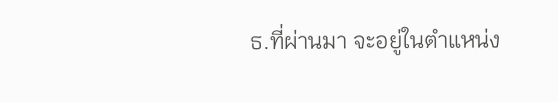ธ.ที่ผ่านมา จะอยู่ในตำแหน่ง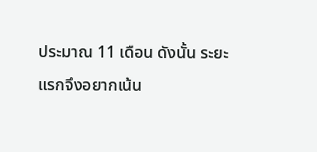ประมาณ 11 เดือน ดังนั้น ระยะแรกจึงอยากเน้น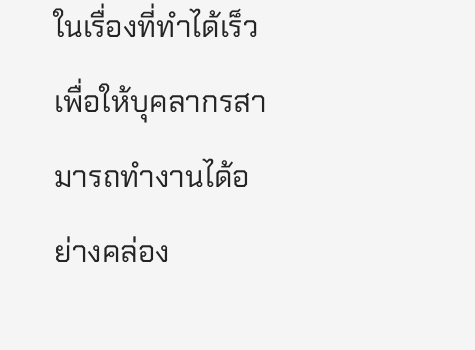ในเรื่องที่ทำได้เร็ว เพื่อให้บุคลากรสามารถทำงานได้อย่างคล่อง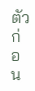ตัวก่อน